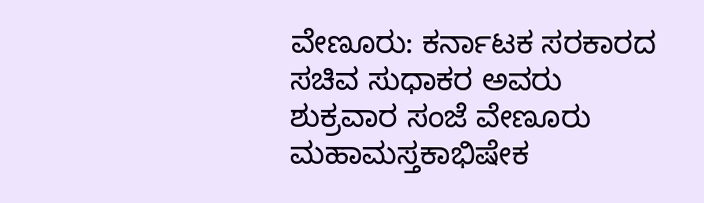ವೇಣೂರು: ಕರ್ನಾಟಕ ಸರಕಾರದ ಸಚಿವ ಸುಧಾಕರ ಅವರು ಶುಕ್ರವಾರ ಸಂಜೆ ವೇಣೂರು ಮಹಾಮಸ್ತಕಾಭಿಷೇಕ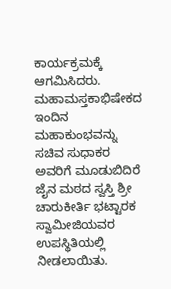ಕಾರ್ಯಕ್ರಮಕ್ಕೆ ಆಗಮಿಸಿದರು.
ಮಹಾಮಸ್ತಕಾಭಿಷೇಕದ ಇಂದಿನ ಮಹಾಕುಂಭವನ್ನು ಸಚಿವ ಸುಧಾಕರ ಅವರಿಗೆ ಮೂಡುಬಿದಿರೆ ಜೈನ ಮಠದ ಸ್ವಸ್ತಿ ಶ್ರೀ ಚಾರುಕೀರ್ತಿ ಭಟ್ಟಾರಕ ಸ್ವಾಮೀಜಿಯವರ ಉಪಸ್ಥಿತಿಯಲ್ಲಿ ನೀಡಲಾಯಿತು.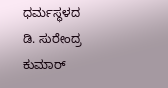ಧರ್ಮಸ್ಥಳದ ಡಿ. ಸುರೇಂದ್ರ ಕುಮಾರ್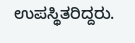ಉಪಸ್ಥಿತರಿದ್ದರು.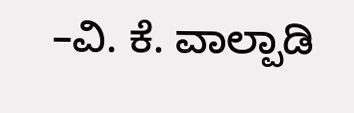–ವಿ. ಕೆ. ವಾಲ್ಪಾಡಿ